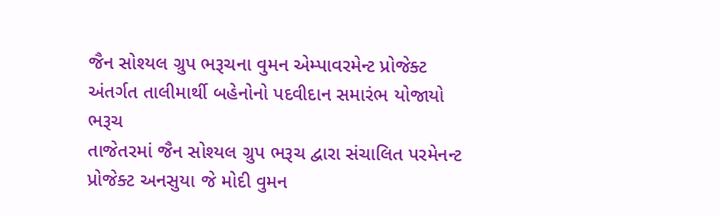જૈન સોશ્યલ ગ્રુપ ભરૂચના વુમન એમ્પાવરમેન્ટ પ્રોજેક્ટ અંતર્ગત તાલીમાર્થી બહેનોનો પદવીદાન સમારંભ યોજાયો
ભરૂચ
તાજેતરમાં જૈન સોશ્યલ ગ્રુપ ભરૂચ દ્વારા સંચાલિત પરમેનન્ટ પ્રોજેક્ટ અનસુયા જે મોદી વુમન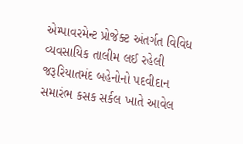એમ્પાવરમેન્ટ પ્રોજેક્ટ અંતર્ગત વિવિધ વ્યવસાયિક તાલીમ લઈ રહેલી જરૂરિયાતમંદ બહેનોનો પદવીદાન સમારંભ કસક સર્કલ ખાતે આવેલ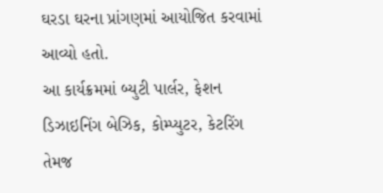ઘરડા ઘરના પ્રાંગણમાં આયોજિત કરવામાં આવ્યો હતો.
આ કાર્યક્રમમાં બ્યુટી પાર્લર, ફેશન ડિઝાઇનિંગ બેઝિક, કોમ્પ્યુટર, કેટરિંગ તેમજ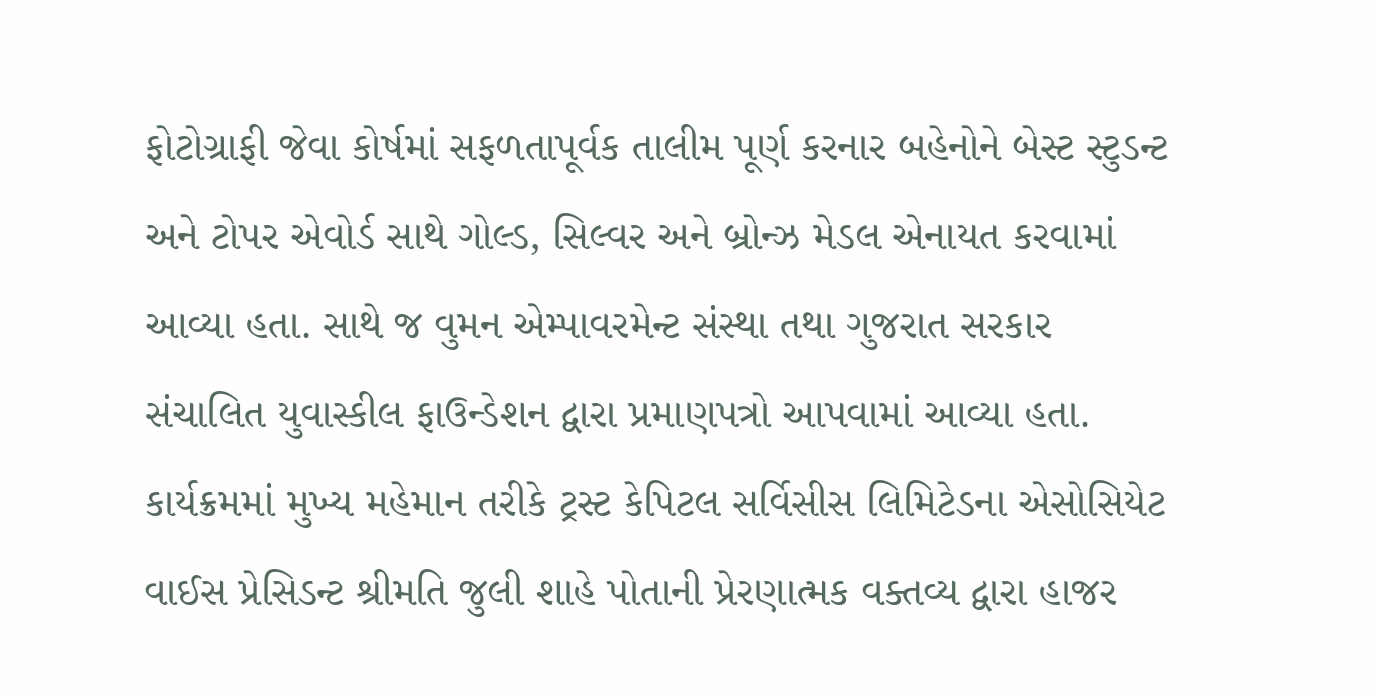ફોટોગ્રાફી જેવા કોર્ષમાં સફળતાપૂર્વક તાલીમ પૂર્ણ કરનાર બહેનોને બેસ્ટ સ્ટુડન્ટ અને ટોપર એવોર્ડ સાથે ગોલ્ડ, સિલ્વર અને બ્રોન્ઝ મેડલ એનાયત કરવામાં આવ્યા હતા. સાથે જ વુમન એમ્પાવરમેન્ટ સંસ્થા તથા ગુજરાત સરકાર સંચાલિત યુવાસ્કીલ ફાઉન્ડેશન દ્વારા પ્રમાણપત્રો આપવામાં આવ્યા હતા.
કાર્યક્રમમાં મુખ્ય મહેમાન તરીકે ટ્રસ્ટ કેપિટલ સર્વિસીસ લિમિટેડના એસોસિયેટ વાઈસ પ્રેસિડન્ટ શ્રીમતિ જુલી શાહે પોતાની પ્રેરણાત્મક વક્તવ્ય દ્વારા હાજર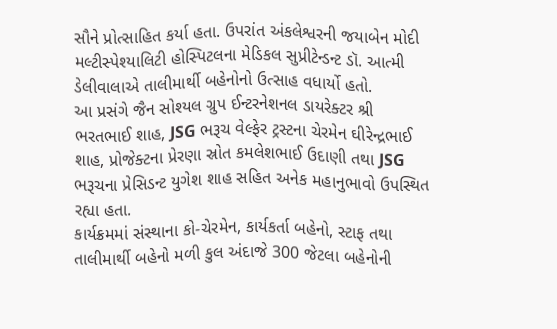સૌને પ્રોત્સાહિત કર્યા હતા. ઉપરાંત અંકલેશ્વરની જયાબેન મોદી મલ્ટીસ્પેશ્યાલિટી હોસ્પિટલના મેડિકલ સુપ્રીટેન્ડન્ટ ડૉ. આત્મી ડેલીવાલાએ તાલીમાર્થી બહેનોનો ઉત્સાહ વધાર્યો હતો.
આ પ્રસંગે જૈન સોશ્યલ ગ્રુપ ઈન્ટરનેશનલ ડાયરેક્ટર શ્રી ભરતભાઈ શાહ, JSG ભરૂચ વેલ્ફેર ટ્રસ્ટના ચેરમેન ઘીરેન્દ્રભાઈ શાહ, પ્રોજેક્ટના પ્રેરણા સ્રોત કમલેશભાઈ ઉદાણી તથા JSG ભરૂચના પ્રેસિડન્ટ યુગેશ શાહ સહિત અનેક મહાનુભાવો ઉપસ્થિત રહ્યા હતા.
કાર્યક્રમમાં સંસ્થાના કો-ચેરમેન, કાર્યકર્તા બહેનો, સ્ટાફ તથા તાલીમાર્થી બહેનો મળી કુલ અંદાજે 300 જેટલા બહેનોની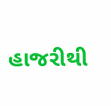હાજરીથી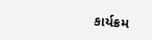કાર્યક્રમ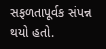સફળતાપૂર્વક સંપન્ન થયો હતો.